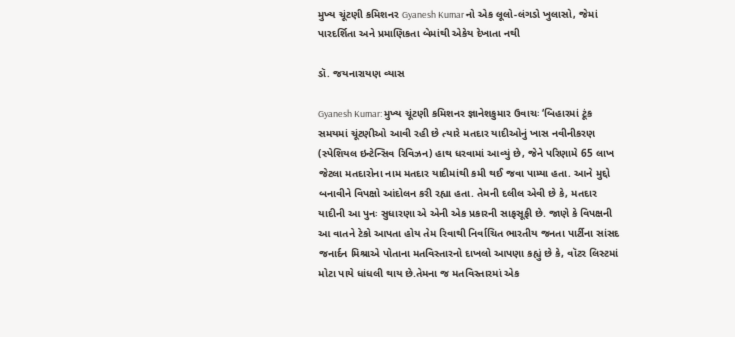મુખ્ય ચૂંટણી કમિશનર Gyanesh Kumar નો એક લૂલો-લંગડો ખુલાસો, જેમાં પારદર્શિતા અને પ્રમાણિકતા બેમાંથી એકેય દેખાતા નથી

ડૉ. જયનારાયણ વ્યાસ

Gyanesh Kumar: મુખ્ય ચૂંટણી કમિશનર જ્ઞાનેશકુમાર ઉવાચઃ ‘બિહારમાં ટૂંક સમયમાં ચૂંટણીઓ આવી રહી છે ત્યારે મતદાર યાદીઓનું ખાસ નવીનીકરણ (સ્પેશિયલ ઇન્ટેન્સિવ રિવિઝન) હાથ ધરવામાં આવ્યું છે, જેને પરિણામે 65 લાખ જેટલા મતદારોના નામ મતદાર યાદીમાંથી કમી થઈ જવા પામ્યા હતા. આને મુદ્દો બનાવીને વિપક્ષો આંદોલન કરી રહ્યા હતા. તેમની દલીલ એવી છે કે, મતદાર યાદીની આ પુનઃ સુધારણા એ એની એક પ્રકારની સાફસૂફી છે. જાણે કે વિપક્ષની આ વાતને ટેકો આપતા હોય તેમ રિવાથી નિર્વાચિત ભારતીય જનતા પાર્ટીના સાંસદ જનાર્દન મિશ્રાએ પોતાના મતવિસ્તારનો દાખલો આપણા કહ્યું છે કે, વૉટર લિસ્ટમાં મોટા પાયે ધાંધલી થાય છે.તેમના જ મતવિસ્તારમાં એક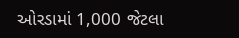ઓરડામાં 1,000 જેટલા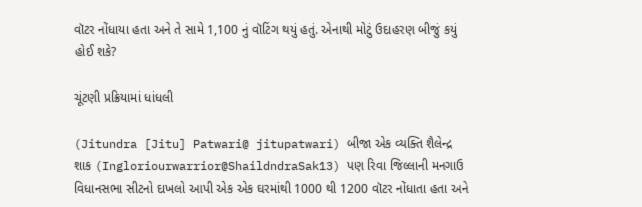વૉટર નોંધાયા હતા અને તે સામે 1,100 નું વૉટિંગ થયું હતું. એનાથી મોટું ઉદાહરણ બીજું કયું હોઈ શકે?

ચૂંટણી પ્રક્રિયામાં ધાંધલી

(Jitundra [Jitu] Patwari@ jitupatwari) બીજા એક વ્યક્તિ શૈલેન્દ્ર શાક (Ingloriourwarrior@ShaildndraSak13) પણ રિવા જિલ્લાની મનગાઉ વિધાનસભા સીટનો દાખલો આપી એક એક ઘરમાંથી 1000 થી 1200 વૉટર નોંધાતા હતા અને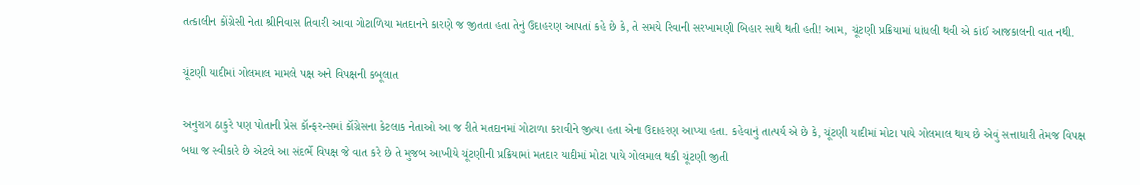તત્કાલીન કોંગ્રેસી નેતા શ્રીનિવાસ તિવારી આવા ગોટાળિયા મતદાનને કારણે જ જીતતા હતા તેનું ઉદાહરણ આપતાં કહે છે કે, તે સમયે રિવાની સરખામણી બિહાર સાથે થતી હતી! આમ, ચૂંટણી પ્રક્રિયામાં ધાંધલી થવી એ કાંઈ આજકાલની વાત નથી.

ચૂંટણી યાદીમાં ગોલમાલ મામલે પક્ષ અને વિપક્ષની કબૂલાત

અનુરાગ ઠાકુરે પણ પોતાની પ્રેસ કૉન્ફરન્સમાં કૉંગ્રેસના કેટલાક નેતાઓ આ જ રીતે મતદાનમાં ગોટાળા કરાવીને જીત્યા હતા એના ઉદાહરણ આપ્યા હતા. કહેવાનું તાત્પર્ય એ છે કે, ચૂંટણી યાદીમાં મોટા પાયે ગોલમાલ થાય છે એવું સત્તાધારી તેમજ વિપક્ષ બધા જ સ્વીકારે છે એટલે આ સંદર્ભે વિપક્ષ જે વાત કરે છે તે મુજબ આખીયે ચૂંટણીની પ્રક્રિયામાં મતદાર યાદીમાં મોટા પાયે ગોલમાલ થકી ચૂંટણી જીતી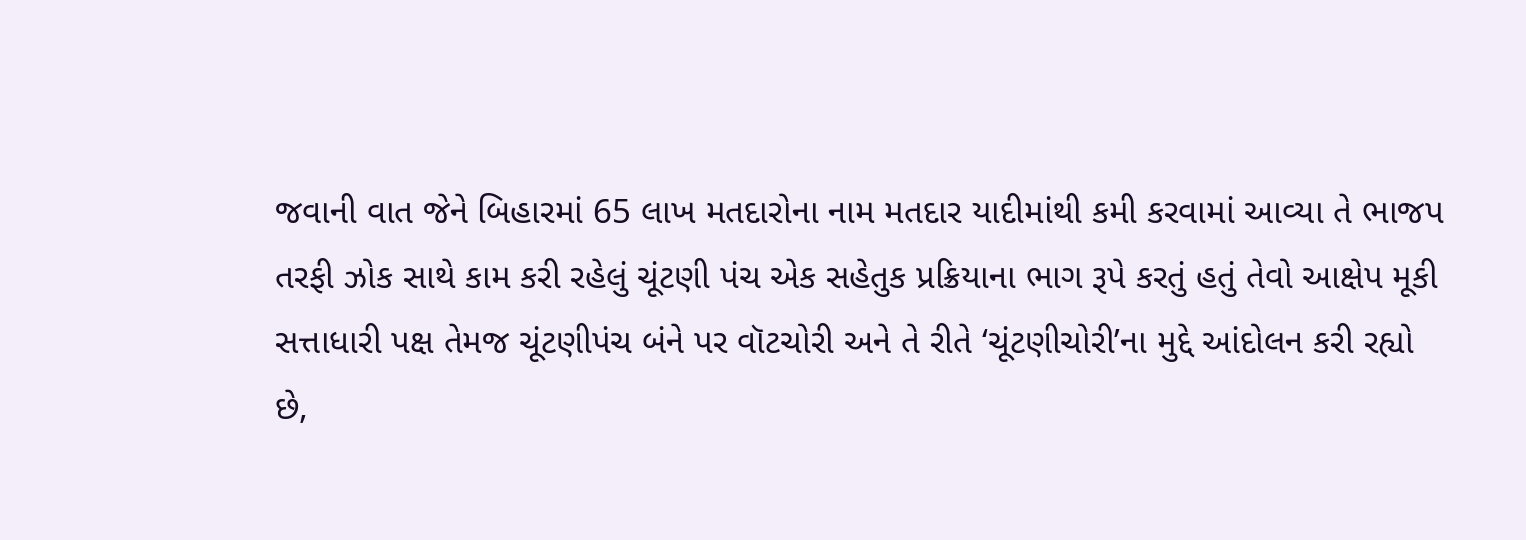જવાની વાત જેને બિહારમાં 65 લાખ મતદારોના નામ મતદાર યાદીમાંથી કમી કરવામાં આવ્યા તે ભાજપ તરફી ઝોક સાથે કામ કરી રહેલું ચૂંટણી પંચ એક સહેતુક પ્રક્રિયાના ભાગ રૂપે કરતું હતું તેવો આક્ષેપ મૂકી સત્તાધારી પક્ષ તેમજ ચૂંટણીપંચ બંને પર વૉટચોરી અને તે રીતે ‘ચૂંટણીચોરી’ના મુદ્દે આંદોલન કરી રહ્યો છે,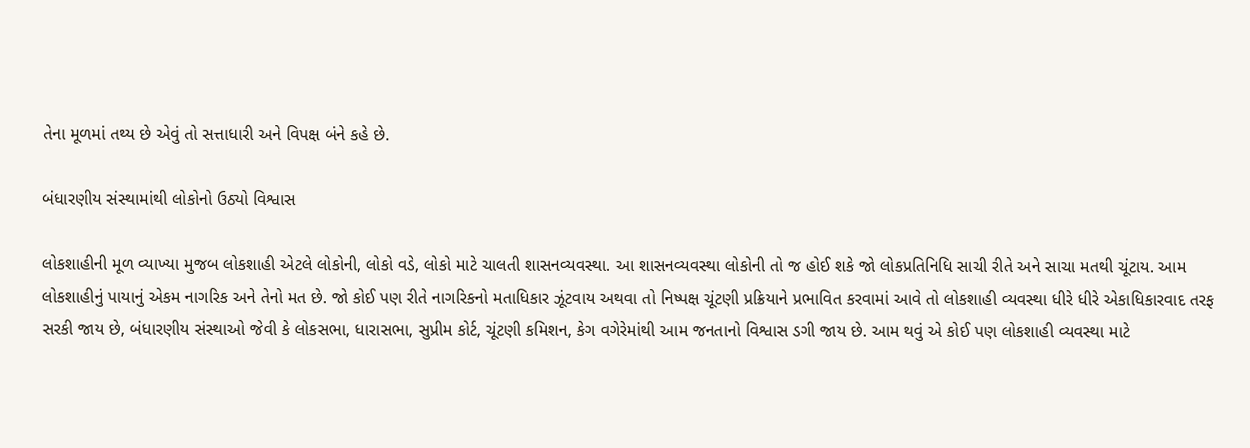તેના મૂળમાં તથ્ય છે એવું તો સત્તાધારી અને વિપક્ષ બંને કહે છે.

બંધારણીય સંસ્થામાંથી લોકોનો ઉઠ્યો વિશ્વાસ

લોકશાહીની મૂળ વ્યાખ્યા મુજબ લોકશાહી એટલે લોકોની, લોકો વડે, લોકો માટે ચાલતી શાસનવ્યવસ્થા. આ શાસનવ્યવસ્થા લોકોની તો જ હોઈ શકે જો લોકપ્રતિનિધિ સાચી રીતે અને સાચા મતથી ચૂંટાય. આમ લોકશાહીનું પાયાનું એકમ નાગરિક અને તેનો મત છે. જો કોઈ પણ રીતે નાગરિકનો મતાધિકાર ઝૂંટવાય અથવા તો નિષ્પક્ષ ચૂંટણી પ્રક્રિયાને પ્રભાવિત કરવામાં આવે તો લોકશાહી વ્યવસ્થા ધીરે ધીરે એકાધિકારવાદ તરફ સરકી જાય છે, બંધારણીય સંસ્થાઓ જેવી કે લોકસભા, ધારાસભા, સુપ્રીમ કોર્ટ, ચૂંટણી કમિશન, કેગ વગેરેમાંથી આમ જનતાનો વિશ્વાસ ડગી જાય છે. આમ થવું એ કોઈ પણ લોકશાહી વ્યવસ્થા માટે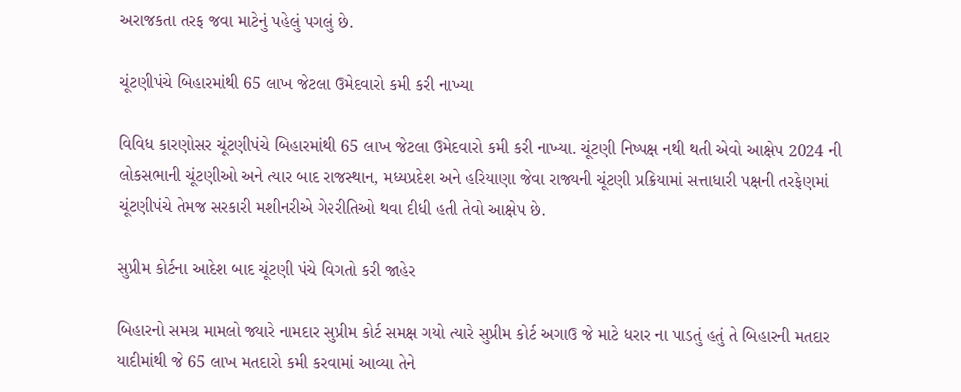અરાજકતા તરફ જવા માટેનું પહેલું પગલું છે.

ચૂંટણીપંચે બિહારમાંથી 65 લાખ જેટલા ઉમેદવારો કમી કરી નાખ્યા

વિવિધ કારણોસર ચૂંટણીપંચે બિહારમાંથી 65 લાખ જેટલા ઉમેદવારો કમી કરી નાખ્યા. ચૂંટણી નિષ્પક્ષ નથી થતી એવો આક્ષેપ 2024 ની લોકસભાની ચૂંટણીઓ અને ત્યાર બાદ રાજસ્થાન, મધ્યપ્રદેશ અને હરિયાણા જેવા રાજ્યની ચૂંટણી પ્રક્રિયામાં સત્તાધારી પક્ષની તરફેણમાં ચૂંટણીપંચે તેમજ સરકારી મશીનરીએ ગે૨રીતિઓ થવા દીધી હતી તેવો આક્ષેપ છે.

સુપ્રીમ કોર્ટના આદેશ બાદ ચૂંટણી પંચે વિગતો કરી જાહેર

બિહારનો સમગ્ર મામલો જ્યારે નામદાર સુપ્રીમ કોર્ટ સમક્ષ ગયો ત્યારે સુપ્રીમ કોર્ટ અગાઉ જે માટે ધરાર ના પાડતું હતું તે બિહારની મતદાર યાદીમાંથી જે 65 લાખ મતદારો કમી કરવામાં આવ્યા તેને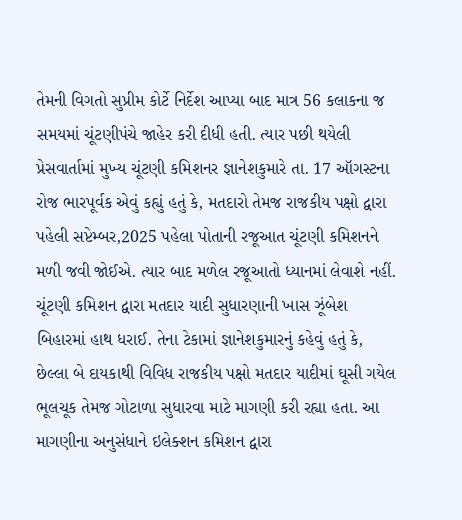તેમની વિગતો સુપ્રીમ કોર્ટે નિર્દેશ આપ્યા બાદ માત્ર 56 કલાકના જ સમયમાં ચૂંટણીપંચે જાહેર કરી દીધી હતી. ત્યાર પછી થયેલી પ્રેસવાર્તામાં મુખ્ય ચૂંટણી કમિશનર જ્ઞાનેશકુમારે તા. 17 ઑગસ્ટના રોજ ભારપૂર્વક એવું કહ્યું હતું કે, મતદારો તેમજ રાજકીય પક્ષો દ્વારા પહેલી સપ્ટેમ્બર,2025 પહેલા પોતાની રજૂઆત ચૂંટણી કમિશનને મળી જવી જોઈએ. ત્યાર બાદ મળેલ રજૂઆતો ધ્યાનમાં લેવાશે નહીં. ચૂંટણી કમિશન દ્વારા મતદાર યાદી સુધારણાની ખાસ ઝૂંબેશ બિહારમાં હાથ ધરાઈ. તેના ટેકામાં જ્ઞાનેશકુમારનું કહેવું હતું કે, છેલ્લા બે દાયકાથી વિવિધ રાજકીય પક્ષો મતદાર યાદીમાં ઘૂસી ગયેલ ભૂલચૂક તેમજ ગોટાળા સુધારવા માટે માગણી કરી રહ્યા હતા. આ માગણીના અનુસંધાને ઇલેક્શન કમિશન દ્વારા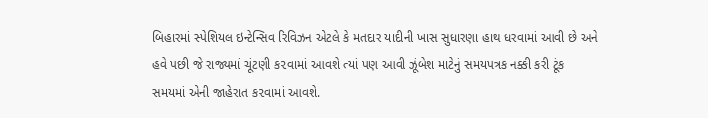બિહારમાં સ્પેશિયલ ઇન્ટેન્સિવ રિવિઝન એટલે કે મતદાર યાદીની ખાસ સુધારણા હાથ ધરવામાં આવી છે અને હવે પછી જે રાજ્યમાં ચૂંટણી ક૨વામાં આવશે ત્યાં પણ આવી ઝૂંબેશ માટેનું સમયપત્રક નક્કી કરી ટૂંક સમયમાં એની જાહેરાત ક૨વામાં આવશે.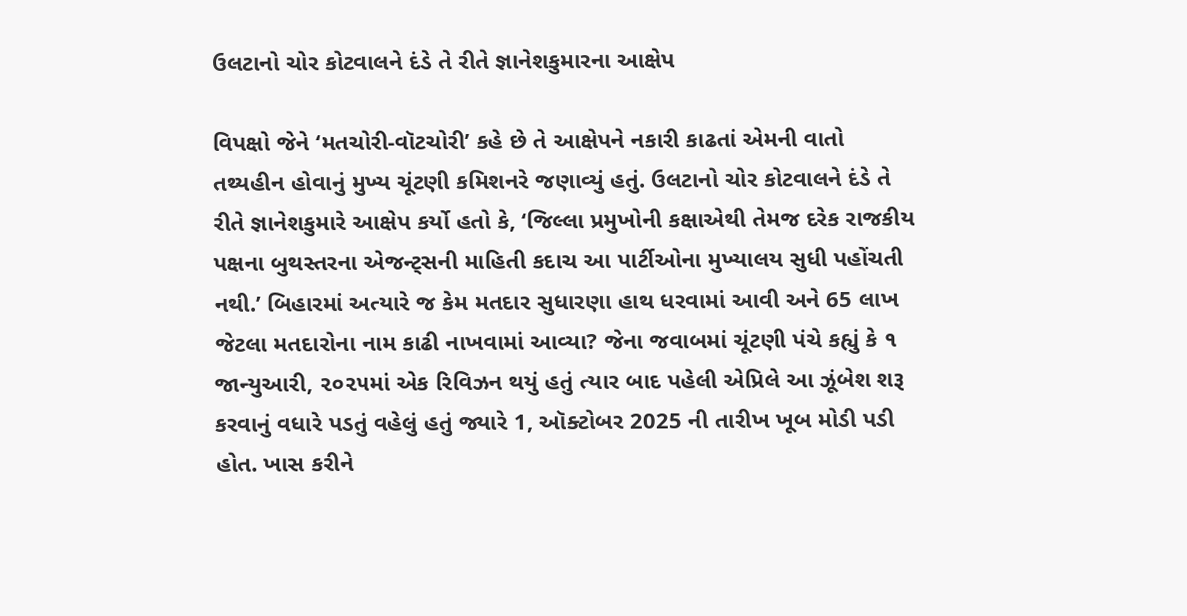ઉલટાનો ચોર કોટવાલને દંડે તે રીતે જ્ઞાનેશકુમારના આક્ષેપ

વિપક્ષો જેને ‘મતચોરી-વૉટચોરી’ કહે છે તે આક્ષેપને નકારી કાઢતાં એમની વાતો તથ્યહીન હોવાનું મુખ્ય ચૂંટણી કમિશનરે જણાવ્યું હતું. ઉલટાનો ચોર કોટવાલને દંડે તે રીતે જ્ઞાનેશકુમારે આક્ષેપ કર્યો હતો કે, ‘જિલ્લા પ્રમુખોની કક્ષાએથી તેમજ દરેક રાજકીય પક્ષના બુથસ્તરના એજન્ટ્સની માહિતી કદાચ આ પાર્ટીઓના મુખ્યાલય સુધી પહોંચતી નથી.’ બિહારમાં અત્યારે જ કેમ મતદાર સુધારણા હાથ ધરવામાં આવી અને 65 લાખ જેટલા મતદારોના નામ કાઢી નાખવામાં આવ્યા? જેના જવાબમાં ચૂંટણી પંચે કહ્યું કે ૧ જાન્યુઆરી, ૨૦૨૫માં એક રિવિઝન થયું હતું ત્યાર બાદ પહેલી એપ્રિલે આ ઝૂંબેશ શરૂ કરવાનું વધારે પડતું વહેલું હતું જ્યારે 1, ઑક્ટોબર 2025 ની તારીખ ખૂબ મોડી પડી હોત. ખાસ કરીને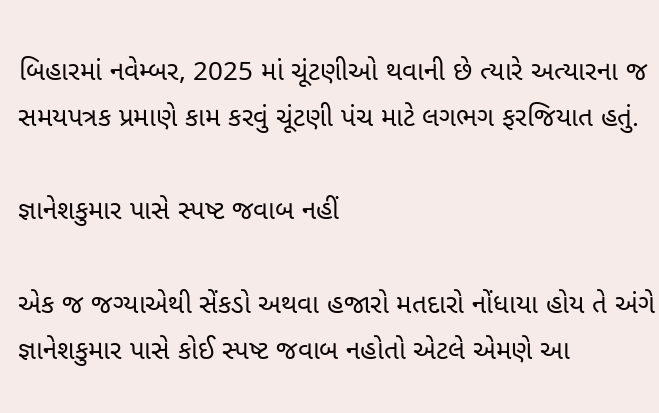બિહારમાં નવેમ્બર, 2025 માં ચૂંટણીઓ થવાની છે ત્યારે અત્યારના જ સમયપત્રક પ્રમાણે કામ કરવું ચૂંટણી પંચ માટે લગભગ ફરજિયાત હતું.

જ્ઞાનેશકુમાર પાસે સ્પષ્ટ જવાબ નહીં

એક જ જગ્યાએથી સેંકડો અથવા હજારો મતદારો નોંધાયા હોય તે અંગે જ્ઞાનેશકુમાર પાસે કોઈ સ્પષ્ટ જવાબ નહોતો એટલે એમણે આ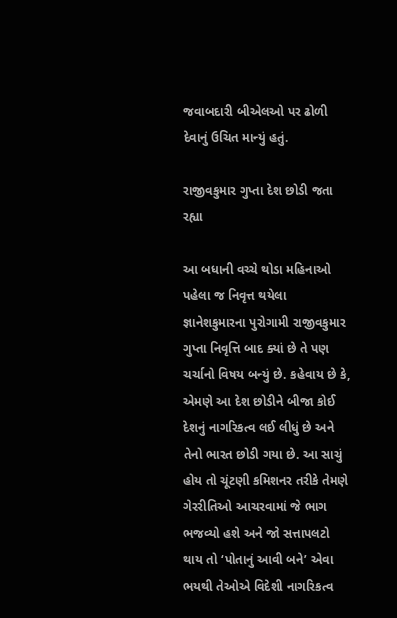જવાબદારી બીએલઓ પર ઢોળી દેવાનું ઉચિત માન્યું હતું.

રાજીવકુમાર ગુપ્તા દેશ છોડી જતા રહ્યા

આ બધાની વચ્ચે થોડા મહિનાઓ પહેલા જ નિવૃત્ત થયેલા જ્ઞાનેશકુમારના પુરોગામી રાજીવકુમાર ગુપ્તા નિવૃત્તિ બાદ ક્યાં છે તે પણ ચર્ચાનો વિષય બન્યું છે. કહેવાય છે કે, એમણે આ દેશ છોડીને બીજા કોઈ દેશનું નાગરિકત્વ લઈ લીધું છે અને તેનો ભારત છોડી ગયા છે. આ સાચું હોય તો ચૂંટણી કમિશનર તરીકે તેમણે ગેરરીતિઓ આચરવામાં જે ભાગ ભજવ્યો હશે અને જો સત્તાપલટો થાય તો ‘પોતાનું આવી બને’ એવા ભયથી તેઓએ વિદેશી નાગરિકત્વ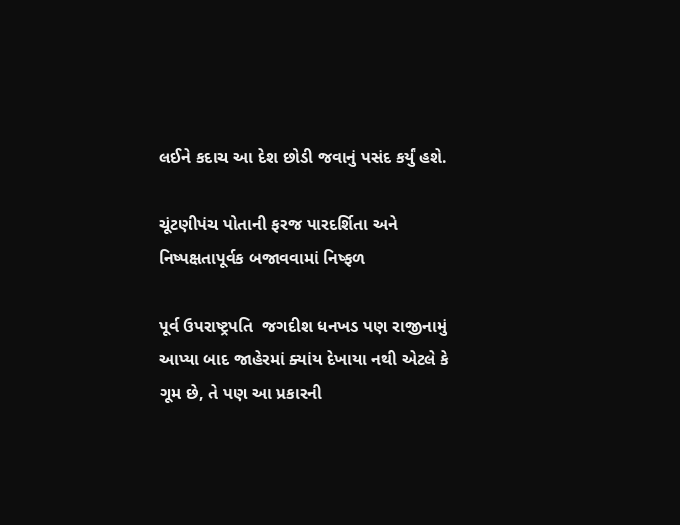લઈને કદાચ આ દેશ છોડી જવાનું પસંદ કર્યું હશે.

ચૂંટણીપંચ પોતાની ફરજ પારદર્શિતા અને નિષ્પક્ષતાપૂર્વક બજાવવામાં નિષ્ફળ

પૂર્વ ઉપરાષ્ટ્રપતિ  જગદીશ ધનખડ પણ રાજીનામું આપ્યા બાદ જાહેરમાં ક્યાંય દેખાયા નથી એટલે કે ગૂમ છે, તે પણ આ પ્રકારની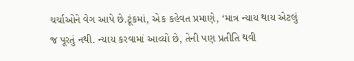ચર્ચાઓને વેગ આપે છે.ટૂંકમાં, એક કહેવત પ્રમાણે, ‘માત્ર ન્યાય થાય એટલું જ પૂરતું નથી. ન્યાય કરવામાં આવ્યો છે, તેની પણ પ્રતીતિ થવી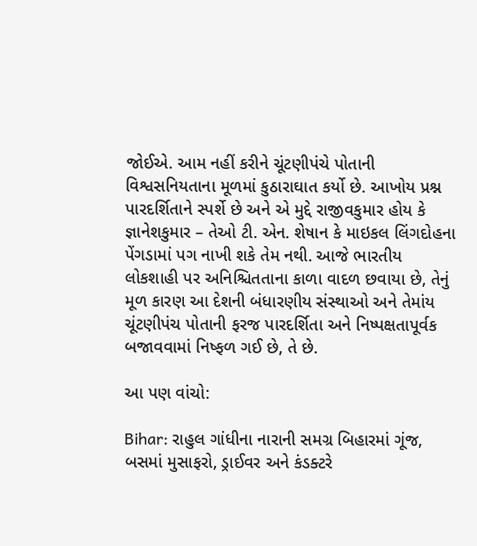જોઈએ. આમ નહીં કરીને ચૂંટણીપંચે પોતાની વિશ્વસનિયતાના મૂળમાં કુઠારાઘાત કર્યો છે. આખોય પ્રશ્ન પારદર્શિતાને સ્પર્શે છે અને એ મુદ્દે રાજીવકુમાર હોય કે જ્ઞાનેશકુમાર – તેઓ ટી. એન. શેષાન કે માઇકલ લિંગદોહના પેંગડામાં પગ નાખી શકે તેમ નથી. આજે ભારતીય લોકશાહી પર અનિશ્ચિતતાના કાળા વાદળ છવાયા છે, તેનું મૂળ કારણ આ દેશની બંધારણીય સંસ્થાઓ અને તેમાંય ચૂંટણીપંચ પોતાની ફરજ પારદર્શિતા અને નિષ્પક્ષતાપૂર્વક બજાવવામાં નિષ્ફળ ગઈ છે, તે છે.

આ પણ વાંચો:

Bihar: રાહુલ ગાંધીના નારાની સમગ્ર બિહારમાં ગૂંજ, બસમાં મુસાફરો, ડ્રાઈવર અને કંડક્ટરે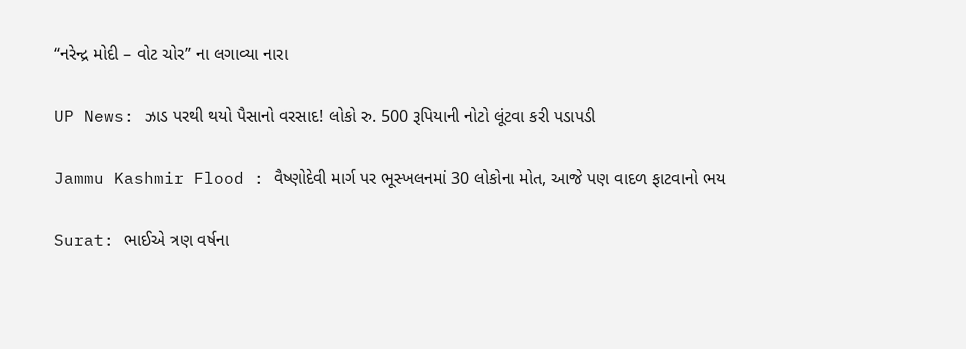“નરેન્દ્ર મોદી – વોટ ચોર” ના લગાવ્યા નારા

UP News: ઝાડ પરથી થયો પૈસાનો વરસાદ! લોકો રુ. 500 રૂપિયાની નોટો લૂંટવા કરી પડાપડી

Jammu Kashmir Flood : વૈષ્ણોદેવી માર્ગ પર ભૂસ્ખલનમાં 30 લોકોના મોત, આજે પણ વાદળ ફાટવાનો ભય

Surat: ભાઈએ ત્રણ વર્ષના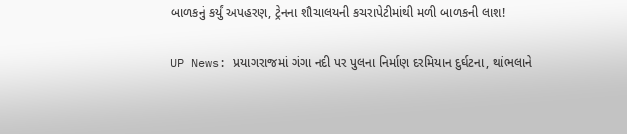બાળકનું કર્યું અપહરણ, ટ્રેનના શૌચાલયની કચરાપેટીમાંથી મળી બાળકની લાશ!

UP News: પ્રયાગરાજમાં ગંગા નદી પર પુલના નિર્માણ દરમિયાન દુર્ઘટના, થાંભલાને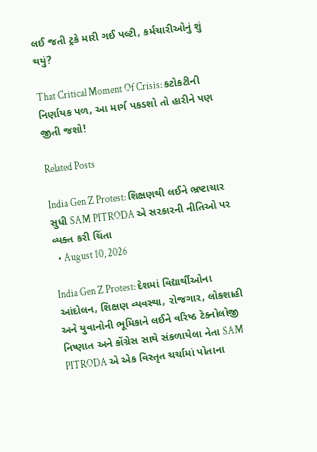લઈ જતી ટ્રકે મારી ગઈ પલ્ટી, કર્મચારીઓનું શું થયું?

That Critical Moment Of Crisis: કટોકટીની નિર્ણાયક પળ, આ માર્ગ પકડશો તો હારીને પણ જીતી જશો!

Related Posts

India Gen Z Protest: શિક્ષણથી લઈને ભ્રષ્ટાચાર સુધી SAM PITRODA એ સરકારની નીતિઓ પર વ્યક્ત કરી ચિંતા
  • August 10, 2026

India Gen Z Protest: દેશમાં વિદ્યાર્થીઓના આંદોલન, શિક્ષણ વ્યવસ્થા, રોજગાર, લોકશાહી અને યુવાનોની ભૂમિકાને લઈને વરિષ્ઠ ટેક્નોલોજી નિષ્ણાત અને કોંગ્રેસ સાથે સંકળાયેલા નેતા SAM PITRODA એ એક વિસ્તૃત ચર્ચામાં પોતાના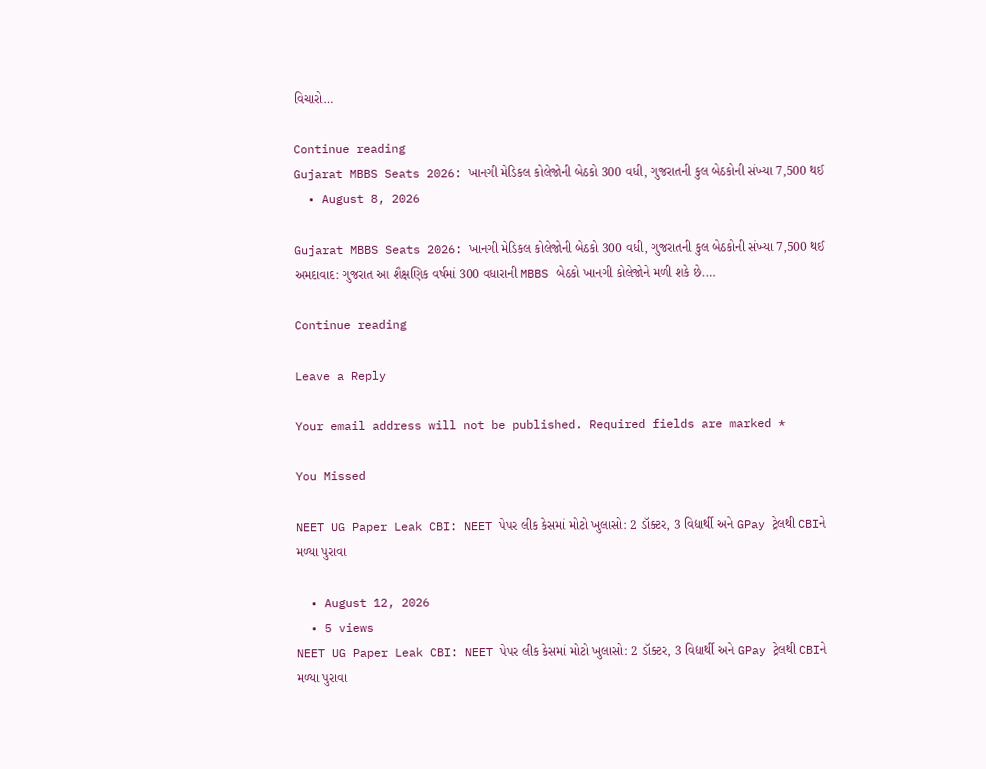વિચારો…

Continue reading
Gujarat MBBS Seats 2026: ખાનગી મેડિકલ કોલેજોની બેઠકો 300 વધી, ગુજરાતની કુલ બેઠકોની સંખ્યા 7,500 થઈ
  • August 8, 2026

Gujarat MBBS Seats 2026: ખાનગી મેડિકલ કોલેજોની બેઠકો 300 વધી, ગુજરાતની કુલ બેઠકોની સંખ્યા 7,500 થઈ અમદાવાદ: ગુજરાત આ શૈક્ષણિક વર્ષમાં 300 વધારાની MBBS બેઠકો ખાનગી કોલેજોને મળી શકે છે.…

Continue reading

Leave a Reply

Your email address will not be published. Required fields are marked *

You Missed

NEET UG Paper Leak CBI: NEET પેપર લીક કેસમાં મોટો ખુલાસો: 2 ડૉક્ટર, 3 વિદ્યાર્થી અને GPay ટ્રેલથી CBIને મળ્યા પુરાવા

  • August 12, 2026
  • 5 views
NEET UG Paper Leak CBI: NEET પેપર લીક કેસમાં મોટો ખુલાસો: 2 ડૉક્ટર, 3 વિદ્યાર્થી અને GPay ટ્રેલથી CBIને મળ્યા પુરાવા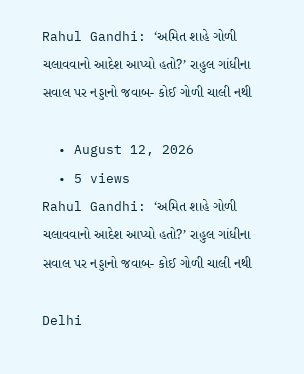Rahul Gandhi: ‘અમિત શાહે ગોળી ચલાવવાનો આદેશ આપ્યો હતો?’ રાહુલ ગાંધીના સવાલ પર નડ્ડાનો જવાબ- કોઈ ગોળી ચાલી નથી

  • August 12, 2026
  • 5 views
Rahul Gandhi: ‘અમિત શાહે ગોળી ચલાવવાનો આદેશ આપ્યો હતો?’ રાહુલ ગાંધીના સવાલ પર નડ્ડાનો જવાબ- કોઈ ગોળી ચાલી નથી

Delhi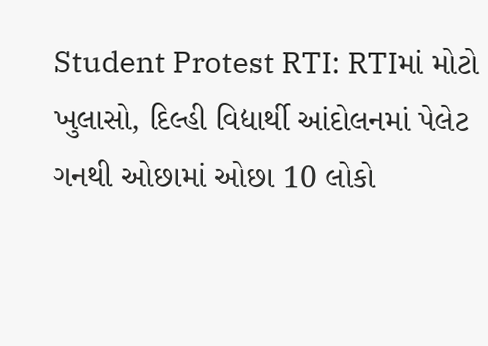Student Protest RTI: RTIમાં મોટો ખુલાસો, દિલ્હી વિદ્યાર્થી આંદોલનમાં પેલેટ ગનથી ઓછામાં ઓછા 10 લોકો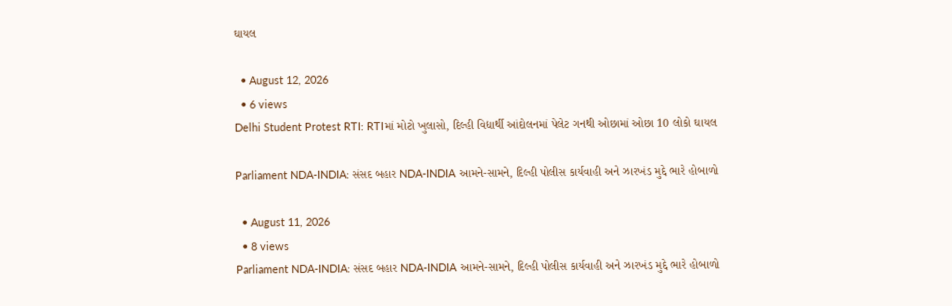ઘાયલ

  • August 12, 2026
  • 6 views
Delhi Student Protest RTI: RTIમાં મોટો ખુલાસો, દિલ્હી વિદ્યાર્થી આંદોલનમાં પેલેટ ગનથી ઓછામાં ઓછા 10 લોકો ઘાયલ

Parliament NDA-INDIA: સંસદ બહાર NDA-INDIA આમને-સામને, દિલ્હી પોલીસ કાર્યવાહી અને ઝારખંડ મુદ્દે ભારે હોબાળો

  • August 11, 2026
  • 8 views
Parliament NDA-INDIA: સંસદ બહાર NDA-INDIA આમને-સામને, દિલ્હી પોલીસ કાર્યવાહી અને ઝારખંડ મુદ્દે ભારે હોબાળો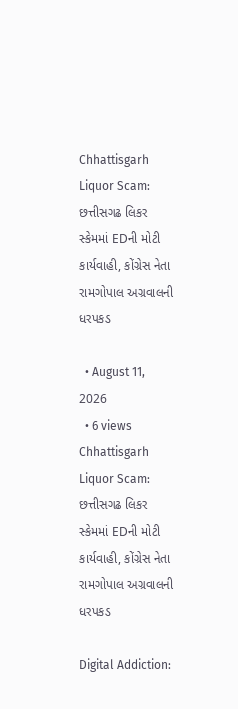Chhattisgarh Liquor Scam: છત્તીસગઢ લિકર સ્કેમમાં EDની મોટી કાર્યવાહી, કોંગ્રેસ નેતા રામગોપાલ અગ્રવાલની ધરપકડ

  • August 11, 2026
  • 6 views
Chhattisgarh Liquor Scam: છત્તીસગઢ લિકર સ્કેમમાં EDની મોટી કાર્યવાહી, કોંગ્રેસ નેતા રામગોપાલ અગ્રવાલની ધરપકડ

Digital Addiction: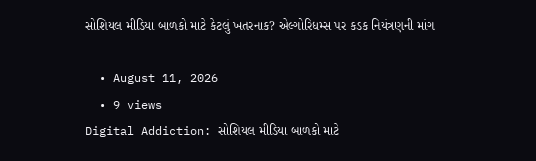સોશિયલ મીડિયા બાળકો માટે કેટલું ખતરનાક? એલ્ગોરિધમ્સ પર કડક નિયંત્રણની માંગ

  • August 11, 2026
  • 9 views
Digital Addiction: સોશિયલ મીડિયા બાળકો માટે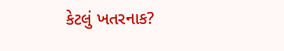કેટલું ખતરનાક?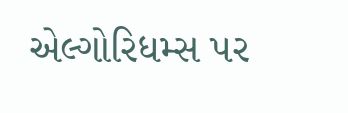એલ્ગોરિધમ્સ પર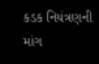કડક નિયંત્રણની માંગ